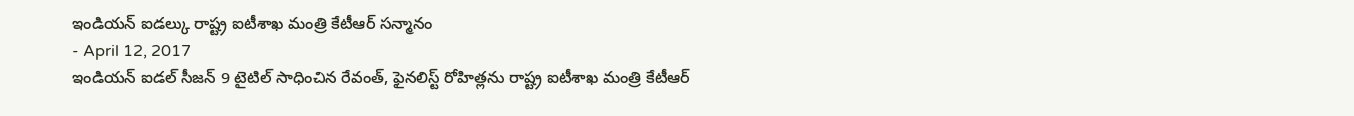ఇండియన్ ఐడల్కు రాష్ట్ర ఐటీశాఖ మంత్రి కేటీఆర్ సన్మానం
- April 12, 2017
ఇండియన్ ఐడల్ సీజన్ 9 టైటిల్ సాధించిన రేవంత్, ఫైనలిస్ట్ రోహిత్లను రాష్ట్ర ఐటీశాఖ మంత్రి కేటీఆర్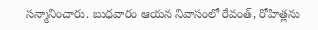సన్మానించారు. బుధవారం ఆయన నివాసంలో రేవంత్, రోహిత్లను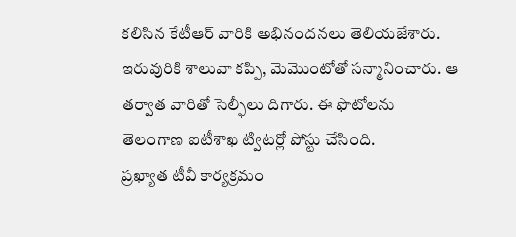కలిసిన కేటీఆర్ వారికి అభినందనలు తెలియజేశారు. ఇరువురికి శాలువా కప్పి, మెమొంటోతో సన్మానించారు. ఆ తర్వాత వారితో సెల్ఫీలు దిగారు. ఈ ఫొటోలను తెలంగాణ ఐటీశాఖ ట్విటర్లో పోస్టు చేసింది.
ప్రఖ్యాత టీవీ కార్యక్రమం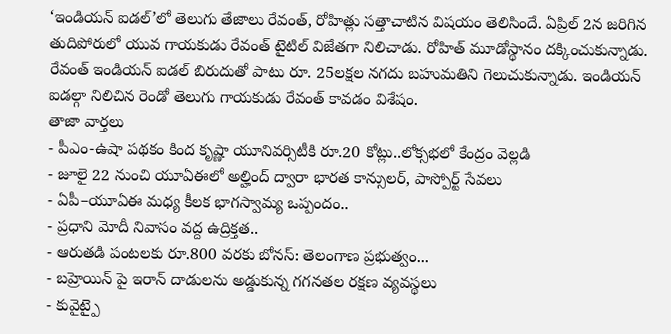‘ఇండియన్ ఐడల్’లో తెలుగు తేజాలు రేవంత్, రోహిత్లు సత్తాచాటిన విషయం తెలిసిందే. ఏప్రిల్ 2న జరిగిన తుదిపోరులో యువ గాయకుడు రేవంత్ టైటిల్ విజేతగా నిలిచాడు. రోహిత్ మూడోస్థానం దక్కించుకున్నాడు. రేవంత్ ఇండియన్ ఐడల్ బిరుదుతో పాటు రూ. 25లక్షల నగదు బహుమతిని గెలుచుకున్నాడు. ఇండియన్ ఐడల్గా నిలిచిన రెండో తెలుగు గాయకుడు రేవంత్ కావడం విశేషం.
తాజా వార్తలు
- పీఎం-ఉషా పథకం కింద కృష్ణా యూనివర్సిటీకి రూ.20 కోట్లు..లోక్సభలో కేంద్రం వెల్లడి
- జూలై 22 నుంచి యూఏఈలో అల్హింద్ ద్వారా భారత కాన్సులర్, పాస్పోర్ట్ సేవలు
- ఏపీ–యూఏఈ మధ్య కీలక భాగస్వామ్య ఒప్పందం..
- ప్రధాని మోదీ నివాసం వద్ద ఉద్రిక్తత..
- ఆరుతడి పంటలకు రూ.800 వరకు బోనస్: తెలంగాణ ప్రభుత్వం...
- బహ్రెయిన్ పై ఇరాన్ దాడులను అడ్డుకున్న గగనతల రక్షణ వ్యవస్థలు
- కువైట్పై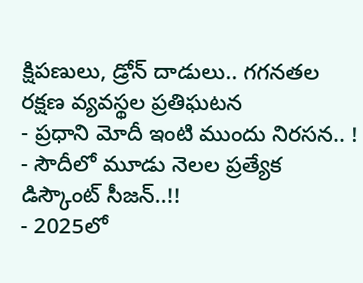క్షిపణులు, డ్రోన్ దాడులు.. గగనతల రక్షణ వ్యవస్థల ప్రతిఘటన
- ప్రధాని మోదీ ఇంటి ముందు నిరసన.. !
- సౌదీలో మూడు నెలల ప్రత్యేక డిస్కౌంట్ సీజన్..!!
- 2025లో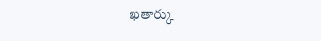ఖతార్కు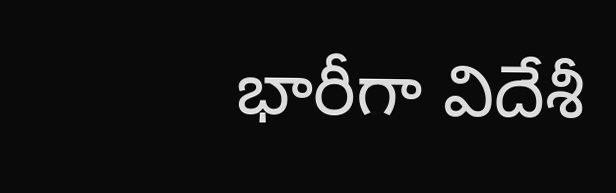భారీగా విదేశీ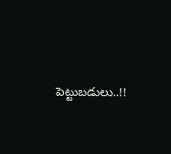పెట్టుబడులు..!!